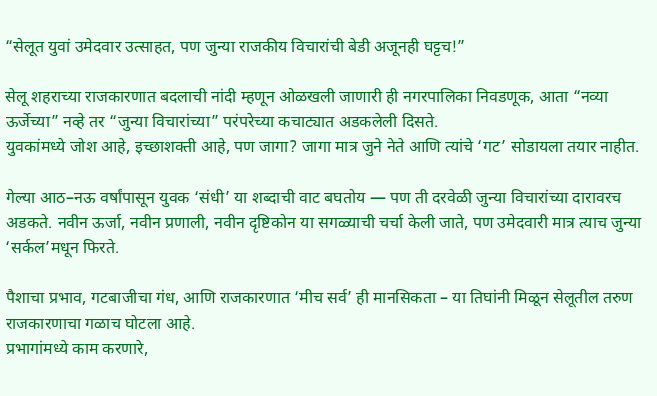“सेलूत युवां उमेदवार उत्साहत, पण जुन्या राजकीय विचारांची बेडी अजूनही घट्टच!”

सेलू शहराच्या राजकारणात बदलाची नांदी म्हणून ओळखली जाणारी ही नगरपालिका निवडणूक, आता “नव्या ऊर्जेच्या” नव्हे तर “जुन्या विचारांच्या” परंपरेच्या कचाट्यात अडकलेली दिसते.
युवकांमध्ये जोश आहे, इच्छाशक्ती आहे, पण जागा? जागा मात्र जुने नेते आणि त्यांचे ‘गट’ सोडायला तयार नाहीत.

गेल्या आठ–नऊ वर्षांपासून युवक ‘संधी’ या शब्दाची वाट बघतोय — पण ती दरवेळी जुन्या विचारांच्या दारावरच अडकते. नवीन ऊर्जा, नवीन प्रणाली, नवीन दृष्टिकोन या सगळ्याची चर्चा केली जाते, पण उमेदवारी मात्र त्याच जुन्या ‘सर्कल’मधून फिरते.

पैशाचा प्रभाव, गटबाजीचा गंध, आणि राजकारणात ‘मीच सर्व’ ही मानसिकता – या तिघांनी मिळून सेलूतील तरुण राजकारणाचा गळाच घोटला आहे.
प्रभागांमध्ये काम करणारे,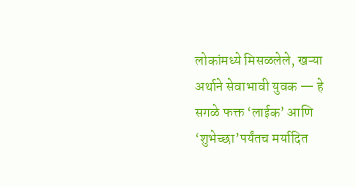लोकांमध्ये मिसळलेले, खऱ्या अर्थाने सेवाभावी युवक — हे सगळे फक्त ‘लाईक’ आणि ‘शुभेच्छा’पर्यंतच मर्यादित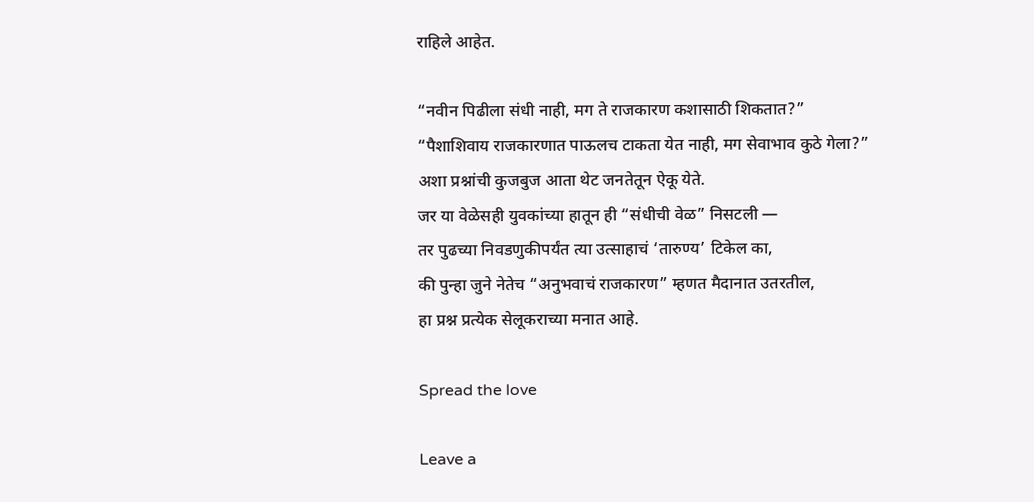राहिले आहेत.

“नवीन पिढीला संधी नाही, मग ते राजकारण कशासाठी शिकतात?”
“पैशाशिवाय राजकारणात पाऊलच टाकता येत नाही, मग सेवाभाव कुठे गेला?”
अशा प्रश्नांची कुजबुज आता थेट जनतेतून ऐकू येते.
जर या वेळेसही युवकांच्या हातून ही “संधीची वेळ” निसटली —
तर पुढच्या निवडणुकीपर्यंत त्या उत्साहाचं ‘तारुण्य’ टिकेल का,
की पुन्हा जुने नेतेच “अनुभवाचं राजकारण” म्हणत मैदानात उतरतील,
हा प्रश्न प्रत्येक सेलूकराच्या मनात आहे.

Spread the love

Leave a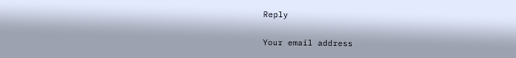Reply

Your email address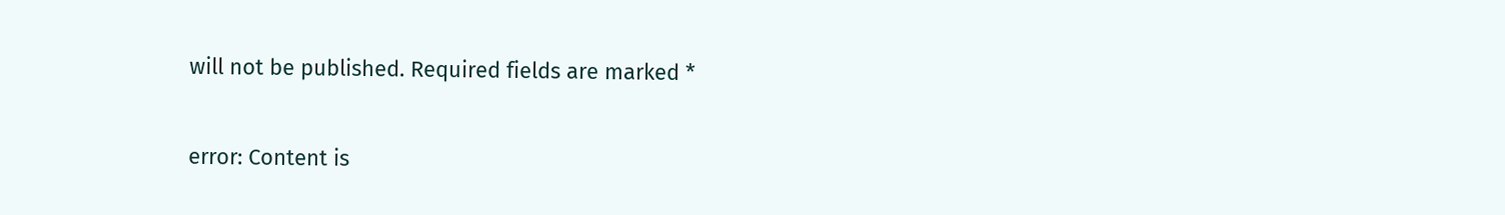will not be published. Required fields are marked *

error: Content is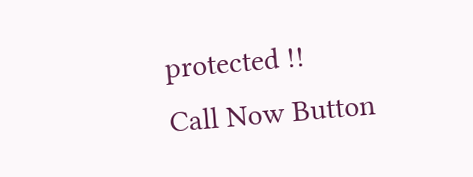protected !!
Call Now Button